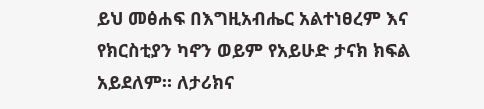ይህ መፅሐፍ በእግዚአብሔር አልተነፀረም እና የክርስቲያን ካኖን ወይም የአይሁድ ታናክ ክፍል አይደለም። ለታሪክና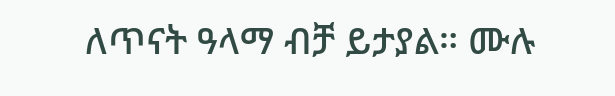ለጥናት ዓላማ ብቻ ይታያል። ሙሉ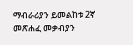ማብራሪያን ይመልከቱ 2ኛ መጽሐፈ መቃብያን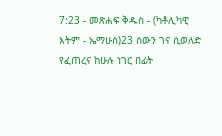7:23 - መጽሐፍ ቅዱስ - (ካቶሊካዊ እትም - ኤማሁስ)23 ሰውን ገና ሲወለድ የፈጠረና ከሁሉ ነገር በፊት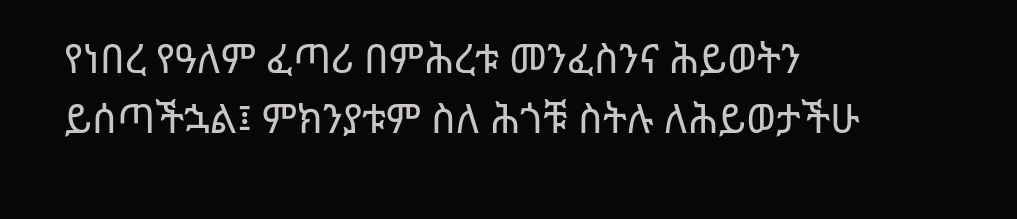የነበረ የዓለም ፈጣሪ በምሕረቱ መንፈስንና ሕይወትን ይሰጣችኋል፤ ምክንያቱም ስለ ሕጎቹ ስትሉ ለሕይወታችሁ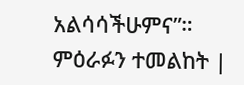አልሳሳችሁምና”። ምዕራፉን ተመልከት |